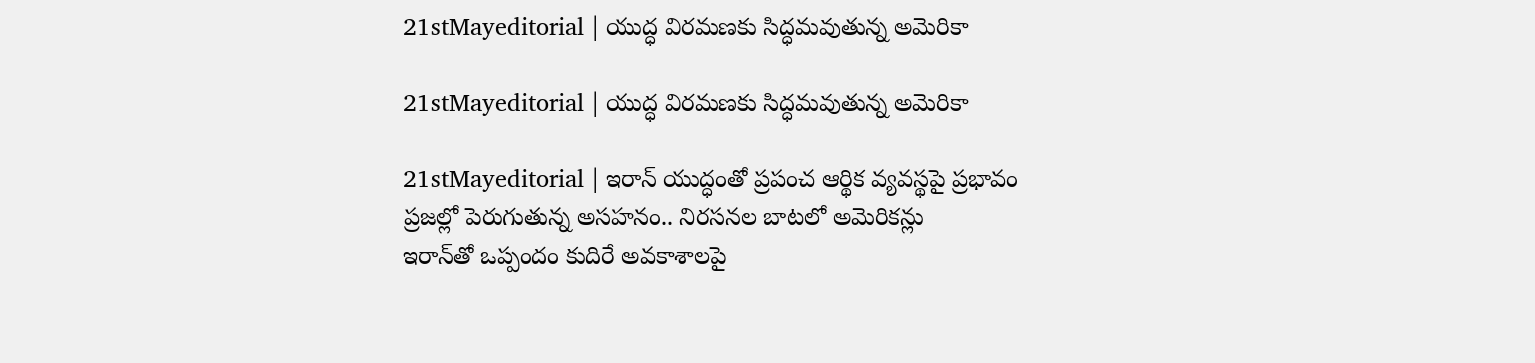21stMayeditorial | యుద్ధ విరమణకు సిద్ధమవుతున్న అమెరికా

21stMayeditorial | యుద్ధ విరమణకు సిద్ధమవుతున్న అమెరికా

21stMayeditorial | ఇరాన్ యుద్ధంతో ప్రపంచ ఆర్థిక వ్యవస్థపై ప్రభావం
ప్రజల్లో పెరుగుతున్న అసహనం.. నిరసనల బాటలో అమెరికన్లు
ఇరాన్‌తో ఒప్పందం కుదిరే అవకాశాలపై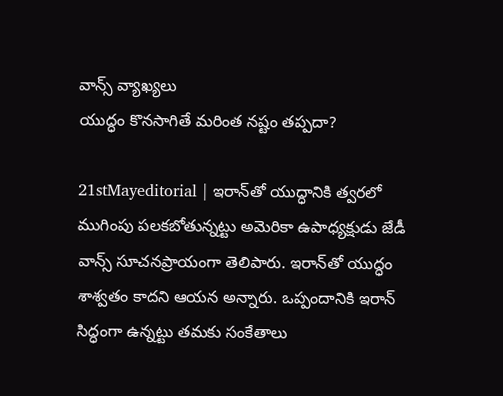వాన్స్ వ్యాఖ్యలు
యుద్ధం కొనసాగితే మరింత నష్టం తప్పదా?

21stMayeditorial | ఇరాన్‌తో యుద్ధానికి త్వరలో ముగింపు పలకబోతున్నట్టు అమెరికా ఉపాధ్యక్షుడు జేడీ వాన్స్ సూచనప్రాయంగా తెలిపారు. ఇరాన్‌తో యుద్ధం శాశ్వతం కాదని ఆయన అన్నారు. ఒప్పందానికి ఇరాన్ సిద్ధంగా ఉన్నట్టు తమకు సంకేతాలు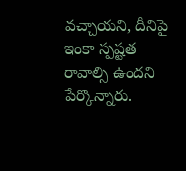వచ్చాయని, దీనిపై ఇంకా స్పష్టత రావాల్సి ఉందని పేర్కొన్నారు.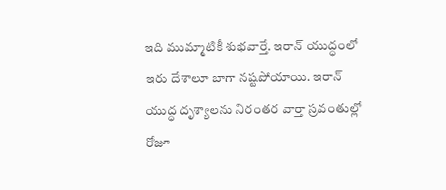ఇది ముమ్మాటికీ శుభవార్తే. ఇరాన్ యుద్ధంలో ఇరు దేశాలూ బాగా నష్టపోయాయి. ఇరాన్ యుద్ధ దృశ్యాలను నిరంతర వార్తా స్రవంతుల్లో రోజూ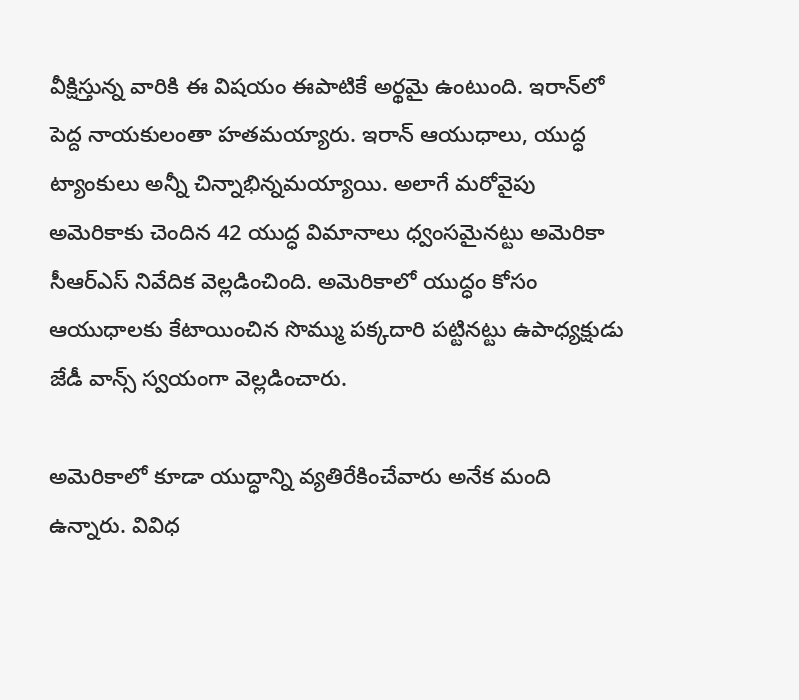వీక్షిస్తున్న వారికి ఈ విషయం ఈపాటికే అర్థమై ఉంటుంది. ఇరాన్‌లో పెద్ద నాయకులంతా హతమయ్యారు. ఇరాన్ ఆయుధాలు, యుద్ధ ట్యాంకులు అన్నీ చిన్నాభిన్నమయ్యాయి. అలాగే మరోవైపు అమెరికాకు చెందిన 42 యుద్ధ విమానాలు ధ్వంసమైనట్టు అమెరికా సీఆర్ఎస్ నివేదిక వెల్లడించింది. అమెరికాలో యుద్ధం కోసం ఆయుధాలకు కేటాయించిన సొమ్ము పక్కదారి పట్టినట్టు ఉపాధ్యక్షుడు జేడీ వాన్స్ స్వయంగా వెల్లడించారు.

అమెరికాలో కూడా యుద్ధాన్ని వ్యతిరేకించేవారు అనేక మంది ఉన్నారు. వివిధ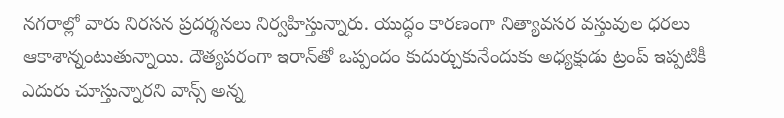నగరాల్లో వారు నిరసన ప్రదర్శనలు నిర్వహిస్తున్నారు. యుద్ధం కారణంగా నిత్యావసర వస్తువుల ధరలు ఆకాశాన్నంటుతున్నాయి. దౌత్యపరంగా ఇరాన్‌తో ఒప్పందం కుదుర్చుకునేందుకు అధ్యక్షుడు ట్రంప్ ఇప్పటికీ ఎదురు చూస్తున్నారని వాన్స్ అన్న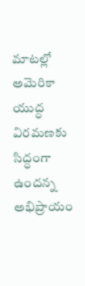మాటల్లో అమెరికా యుద్ధ విరమణకు సిద్ధంగా ఉందన్న అభిప్రాయం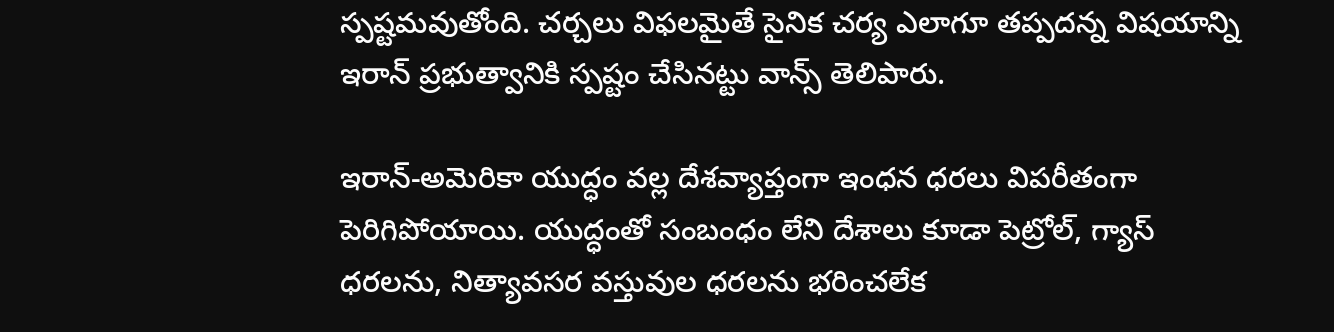స్పష్టమవుతోంది. చర్చలు విఫలమైతే సైనిక చర్య ఎలాగూ తప్పదన్న విషయాన్ని ఇరాన్ ప్రభుత్వానికి స్పష్టం చేసినట్టు వాన్స్ తెలిపారు.

ఇరాన్-అమెరికా యుద్ధం వల్ల దేశవ్యాప్తంగా ఇంధన ధరలు విపరీతంగా పెరిగిపోయాయి. యుద్ధంతో సంబంధం లేని దేశాలు కూడా పెట్రోల్, గ్యాస్ ధరలను, నిత్యావసర వస్తువుల ధరలను భరించలేక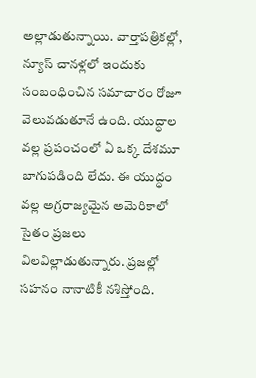అల్లాడుతున్నాయి. వార్తాపత్రికల్లో, న్యూస్ చానళ్లలో ఇందుకు సంబంధించిన సమాచారం రోజూ వెలువడుతూనే ఉంది. యుద్ధాల వల్ల ప్రపంచంలో ఏ ఒక్క దేశమూ బాగుపడింది లేదు. ఈ యుద్ధం వల్ల అగ్రరాజ్యమైన అమెరికాలో సైతం ప్రజలు విలవిల్లాడుతున్నారు. ప్రజల్లో సహనం నానాటికీ నశిస్తోంది.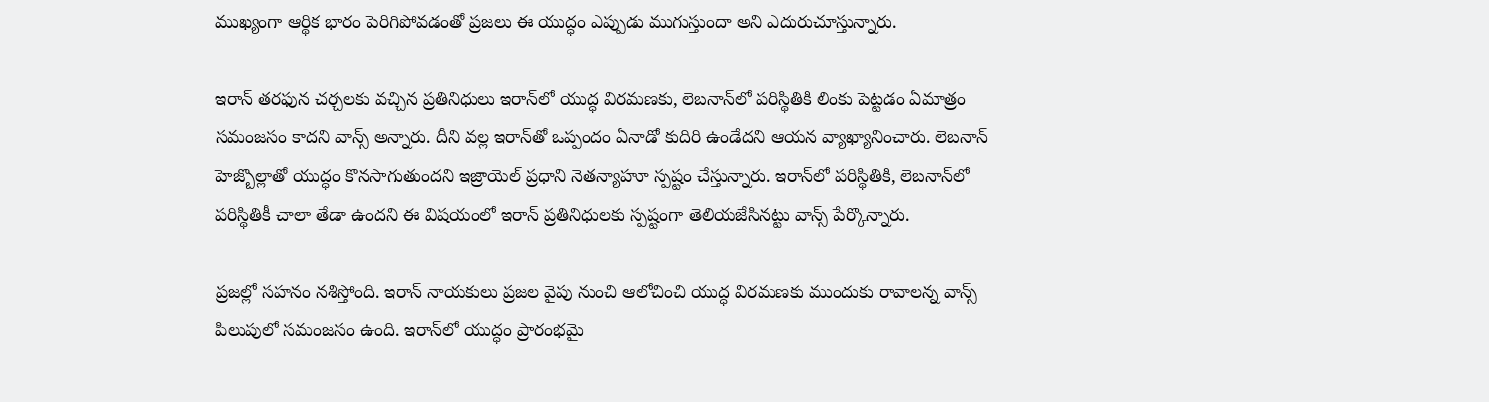ముఖ్యంగా ఆర్థిక భారం పెరిగిపోవడంతో ప్రజలు ఈ యుద్ధం ఎప్పుడు ముగుస్తుందా అని ఎదురుచూస్తున్నారు.

ఇరాన్ తరఫున చర్చలకు వచ్చిన ప్రతినిధులు ఇరాన్‌లో యుద్ధ విరమణకు, లెబనాన్‌లో పరిస్థితికి లింకు పెట్టడం ఏమాత్రం సమంజసం కాదని వాన్స్ అన్నారు. దీని వల్ల ఇరాన్‌తో ఒప్పందం ఏనాడో కుదిరి ఉండేదని ఆయన వ్యాఖ్యానించారు. లెబనాన్ హెజ్బొల్లాతో యుద్ధం కొనసాగుతుందని ఇజ్రాయెల్ ప్రధాని నెతన్యాహూ స్పష్టం చేస్తున్నారు. ఇరాన్‌లో పరిస్థితికి, లెబనాన్‌లో పరిస్థితికీ చాలా తేడా ఉందని ఈ విషయంలో ఇరాన్ ప్రతినిధులకు స్పష్టంగా తెలియజేసినట్టు వాన్స్ పేర్కొన్నారు.

ప్రజల్లో సహనం నశిస్తోంది. ఇరాన్ నాయకులు ప్రజల వైపు నుంచి ఆలోచించి యుద్ధ విరమణకు ముందుకు రావాలన్న వాన్స్ పిలుపులో సమంజసం ఉంది. ఇరాన్‌లో యుద్ధం ప్రారంభమై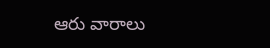ఆరు వారాలు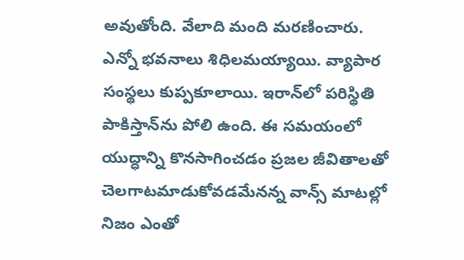అవుతోంది. వేలాది మంది మరణించారు. ఎన్నో భవనాలు శిధిలమయ్యాయి. వ్యాపార సంస్థలు కుప్పకూలాయి. ఇరాన్‌లో పరిస్థితి పాకిస్తాన్‌ను పోలి ఉంది. ఈ సమయంలో యుద్ధాన్ని కొనసాగించడం ప్రజల జీవితాలతో చెలగాటమాడుకోవడమేనన్న వాన్స్ మాటల్లో నిజం ఎంతో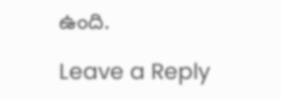ఉంది.

Leave a Reply